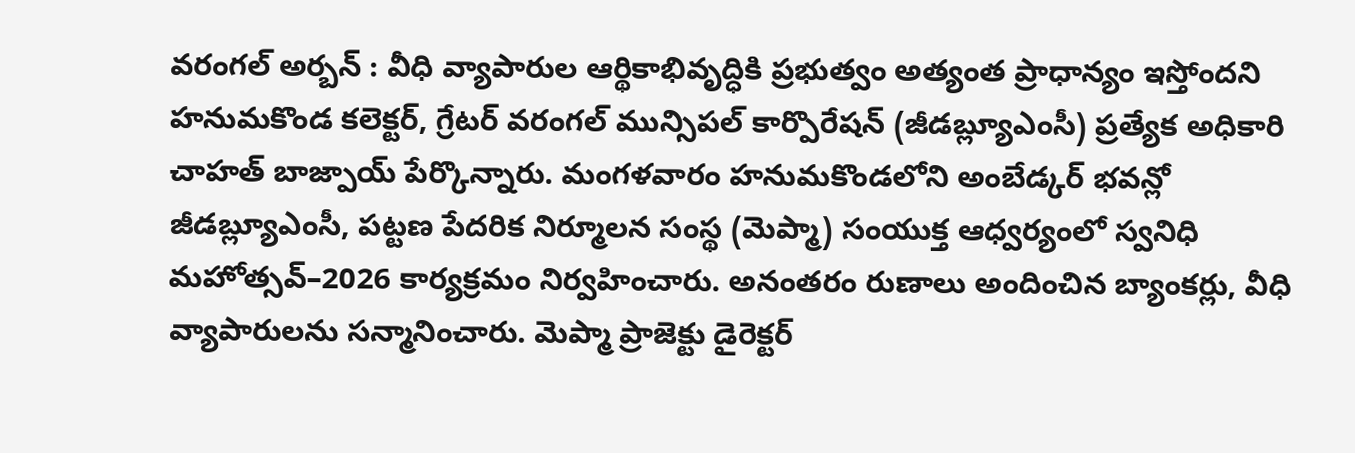వరంగల్ అర్బన్ : వీధి వ్యాపారుల ఆర్థికాభివృద్ధికి ప్రభుత్వం అత్యంత ప్రాధాన్యం ఇస్తోందని హనుమకొండ కలెక్టర్, గ్రేటర్ వరంగల్ మున్సిపల్ కార్పొరేషన్ (జీడబ్ల్యూఎంసీ) ప్రత్యేక అధికారి చాహత్ బాజ్పాయ్ పేర్కొన్నారు. మంగళవారం హనుమకొండలోని అంబేడ్కర్ భవన్లో జీడబ్ల్యూఎంసీ, పట్టణ పేదరిక నిర్మూలన సంస్థ (మెప్మా) సంయుక్త ఆధ్వర్యంలో స్వనిధి మహోత్సవ్–2026 కార్యక్రమం నిర్వహించారు. అనంతరం రుణాలు అందించిన బ్యాంకర్లు, వీధి వ్యాపారులను సన్మానించారు. మెప్మా ప్రాజెక్టు డైరెక్టర్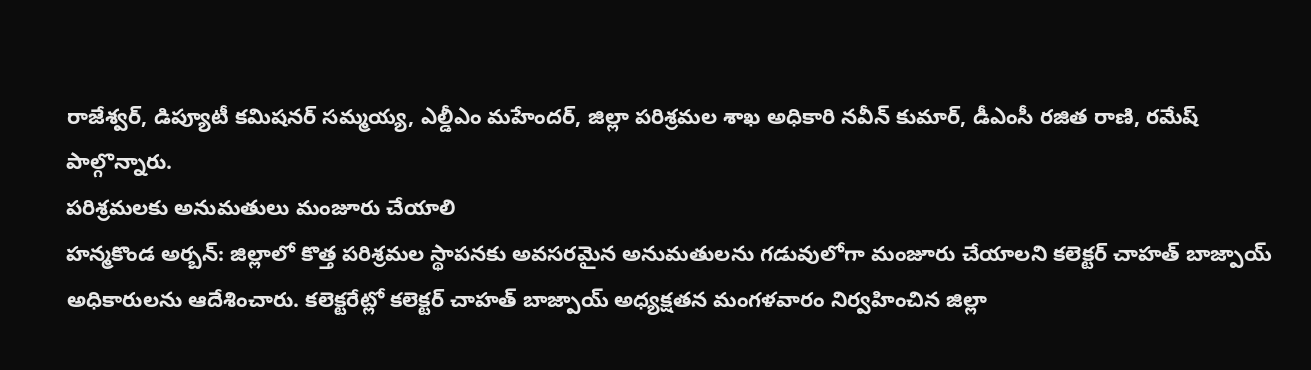రాజేశ్వర్, డిప్యూటీ కమిషనర్ సమ్మయ్య, ఎల్డీఎం మహేందర్, జిల్లా పరిశ్రమల శాఖ అధికారి నవీన్ కుమార్, డీఎంసీ రజిత రాణి, రమేష్ పాల్గొన్నారు.
పరిశ్రమలకు అనుమతులు మంజూరు చేయాలి
హన్మకొండ అర్బన్: జిల్లాలో కొత్త పరిశ్రమల స్థాపనకు అవసరమైన అనుమతులను గడువులోగా మంజూరు చేయాలని కలెక్టర్ చాహత్ బాజ్పాయ్ అధికారులను ఆదేశించారు. కలెక్టరేట్లో కలెక్టర్ చాహత్ బాజ్పాయ్ అధ్యక్షతన మంగళవారం నిర్వహించిన జిల్లా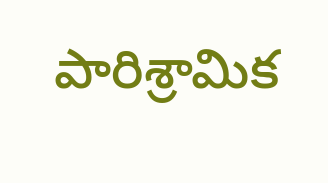పారిశ్రామిక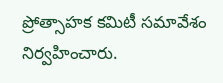ప్రోత్సాహక కమిటీ సమావేశం నిర్వహించారు.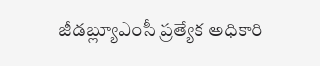జీడబ్ల్యూఎంసీ ప్రత్యేక అధికారి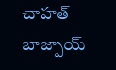చాహత్ బాజ్పాయ్